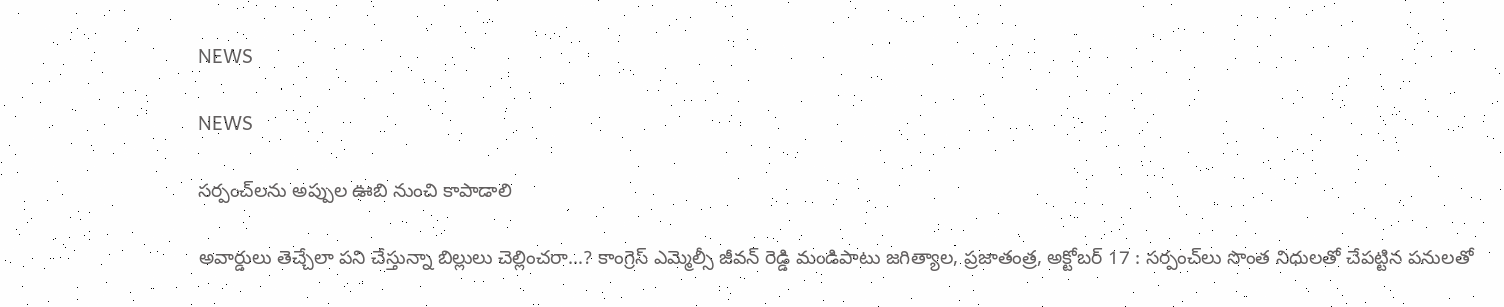NEWS

NEWS

సర్పంచ్‌లను అప్పుల ఊబి నుంచి కాపాడాలి

అవార్డులు తెచ్చేలా పని చేస్తున్నా బిల్లులు చెల్లించరా…? కాంగ్రెస్‌ ఎమ్మెల్సీ జీవన్‌ ‌రెడ్డి మండిపాటు జగిత్యాల, ప్రజాతంత్ర, అక్టోబర్‌ 17 : సర్పంచ్‌లు సొంత నిధులతో చేపట్టిన పనులతో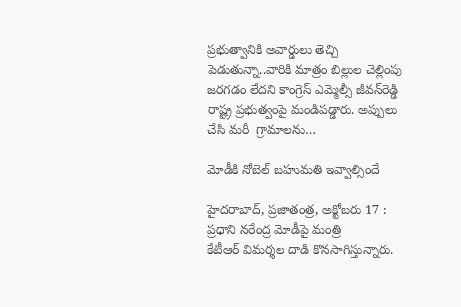ప్రభుత్వానికి అవార్డులు తెచ్చి పెడుతున్నా..వారికి మాత్రం బిల్లుల చెల్లింపు జరగడం లేదని కాంగ్రెస్‌ ఎమ్మెల్సీ జీవన్‌రెడ్డి రాష్ట్ర ప్రభుత్వంపై మండిపడ్డారు. అప్పులు చేసి మరీ  గ్రామాలను…

మోడీకి నోబెల్‌ ‌బహుమతి ఇవ్వాల్సిందే

హైదరాబాద్‌, ప్రజాతంత్ర, అక్టోబరు 17 : ప్రధాని నరేంద్ర మోడీపై మంత్రి కేటీఆర్‌ ‌విమర్శల దాడి కొనసాగిస్తున్నారు.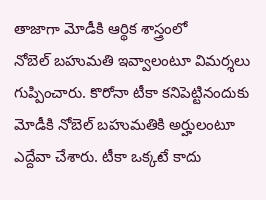తాజాగా మోడీకి ఆర్థిక శాస్త్రంలో నోబెల్‌ ‌బహుమతి ఇవ్వాలంటూ విమర్శలు గుప్పించారు. కొరోనా టీకా కనిపెట్టినందుకు మోడీకి నోబెల్‌ ‌బహుమతికి అర్హులంటూ ఎద్దేవా చేశారు. టీకా ఒక్కటే కాదు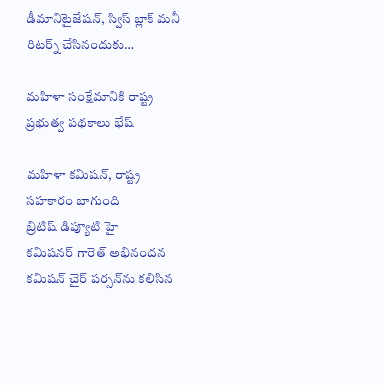డీమానిటైజేషన్‌, స్విస్‌ ‌బ్లాక్‌ ‌మనీ రిటర్న్ ‌చేసినందుకు…

మహిళా సంక్షేమానికి రాష్ట్ర ప్రభుత్వ పథకాలు భేష్‌

మహిళా కమిషన్‌, రాష్ట్ర సహకారం బాగుంది బ్రిటిష్‌ ‌డిప్యూటి హై కమిషనర్‌ ‌గారెత్‌ అభినందన కమిషన్‌ ‌చైర్‌ ‌పర్సన్‌ను కలిసిన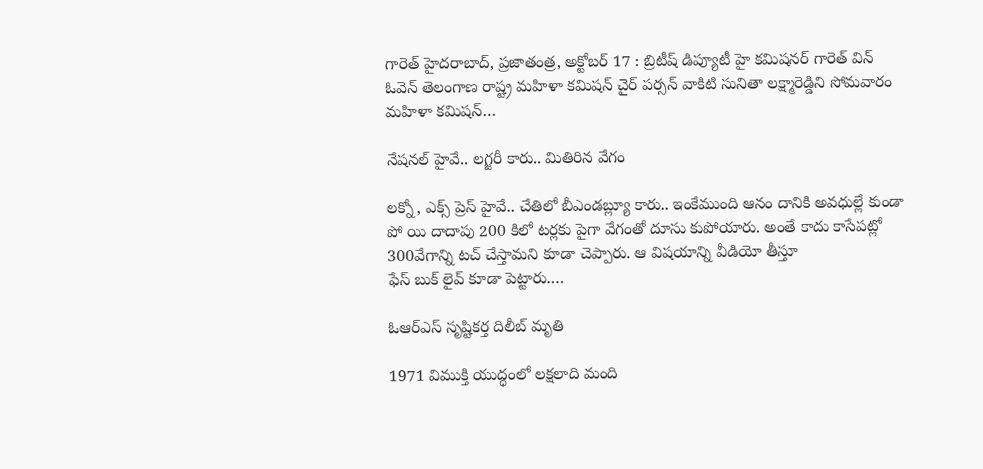గారెత్‌ హైదరాబాద్‌, ప్రజాతంత్ర, అక్టోబర్‌ 17 : బ్రిటీష్‌ ‌డిప్యూటీ హై కమిషనర్‌ ‌గారెత్‌ ‌విన్‌ ఓవెన్‌ ‌తెలంగాణ రాష్ట్ర మహిళా కమిషన్‌ ‌చైర్‌ ‌పర్సన్‌ ‌వాకిటి సునితా లక్ష్మారెడ్డిని సోమవారం మహిళా కమిషన్‌…

నేషనల్‌ ‌హైవే.. లగ్జరీ కారు.. మితిరిన వేగం

లక్నో, ఎక్స్ ‌ప్రెస్‌ ‌హైవే.. చేతిలో బీఎండబ్ల్యూ కారు.. ఇంకేముంది ఆనం దానికి అవధుల్లే కుండా పో యి దాదాపు 200 కిలో టర్లకు పైగా వేగంతో దూసు కుపోయారు. అంతే కాదు కాసేపట్లో 300వేగాన్ని టచ్‌ ‌చేస్తామని కూడా చెప్పారు. ఆ విషయాన్ని వీడియో తీస్తూ ఫేస్‌ ‌బుక్‌ ‌లైవ్‌ ‌కూడా పెట్టారు.…

ఓఆర్‌ఎస్‌ ‌సృష్టికర్త దిలీబ్‌ ‌మృతి

1971 విముక్తి యుద్ధంలో లక్షలాది మంది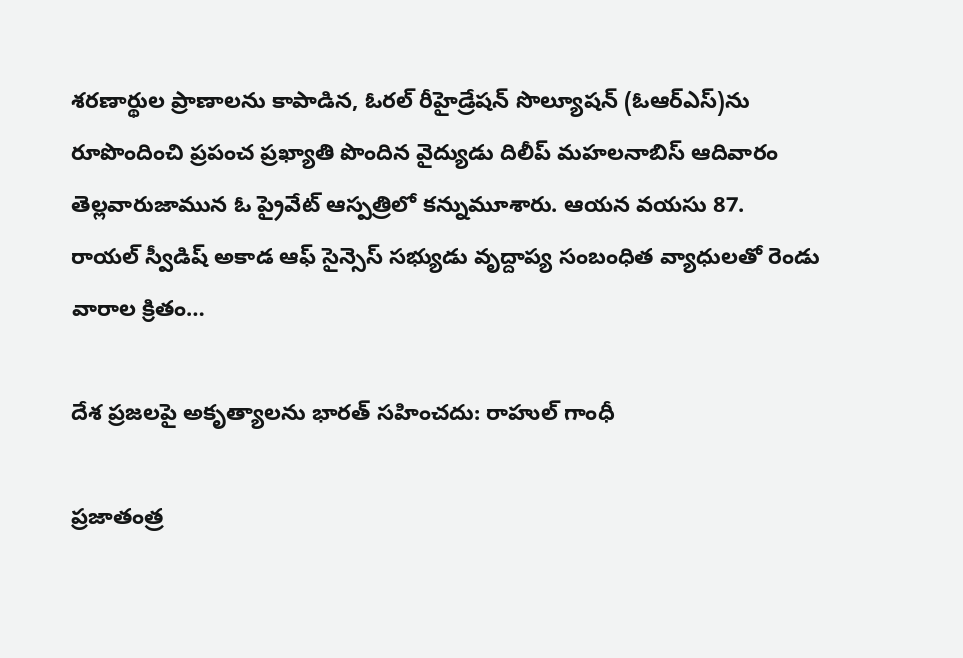శరణార్థుల ప్రాణాలను కాపాడిన, ఓరల్‌ ‌రీహైడ్రేషన్‌ ‌సొల్యూషన్‌ (ఓఆర్‌ఎస్‌)ను రూపొందించి ప్రపంచ ప్రఖ్యాతి పొందిన వైద్యుడు దిలీప్‌ ‌మహలనాబిస్‌ ఆదివారం తెల్లవారుజామున ఓ ప్రైవేట్‌ ఆస్పత్రిలో కన్నుమూశారు. ఆయన వయసు 87. రాయల్‌ ‌స్వీడిష్‌ అకాడ ఆఫ్‌ ‌సైన్సెస్‌ ‌సభ్యుడు వృద్దాప్య సంబంధిత వ్యాధులతో రెండు వారాల క్రితం…

దేశ ప్రజలపై అకృత్యాలను భారత్‌ ‌సహించదు: రాహుల్‌ ‌గాంధీ

ప్రజాతంత్ర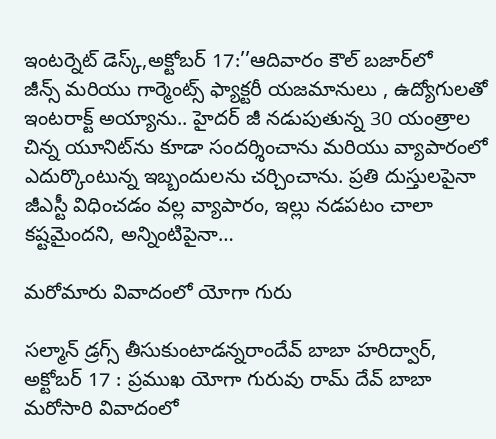ఇంటర్నెట్‌ ‌డెస్క్,అక్టోబర్‌ 17:’’ఆదివారం కౌల్‌ ‌బజార్‌లో జీన్స్ ‌మరియు గార్మెంట్స్ ‌ఫ్యాక్టరీ యజమానులు , ఉద్యోగులతో ఇంటరాక్ట్ అయ్యాను.. హైదర్‌ ‌జీ నడుపుతున్న 30 యంత్రాల చిన్న యూనిట్‌ను కూడా సందర్శించాను మరియు వ్యాపారంలో ఎదుర్కొంటున్న ఇబ్బందులను చర్చించాను. ప్రతి దుస్తులపైనా జీఎస్టీ విధించడం వల్ల వ్యాపారం, ఇల్లు నడపటం చాలా కష్టమైందని, అన్నింటిపైనా…

మరోమారు వివాదంలో యోగా గురు

సల్మాన్‌ ‌డ్రగ్స్ ‌తీసుకుంటాడన్నరాందేవ్‌ ‌బాబా హరిద్వార్‌, అక్టోబర్‌ 17 : ప్రముఖ యోగా గురువు రామ్‌ ‌దేవ్‌ ‌బాబా మరోసారి వివాదంలో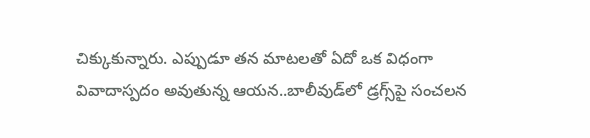చిక్కుకున్నారు. ఎప్పుడూ తన మాటలతో ఏదో ఒక విధంగా వివాదాస్పదం అవుతున్న ఆయన..బాలీవుడ్‌లో డ్రగ్స్‌పై సంచలన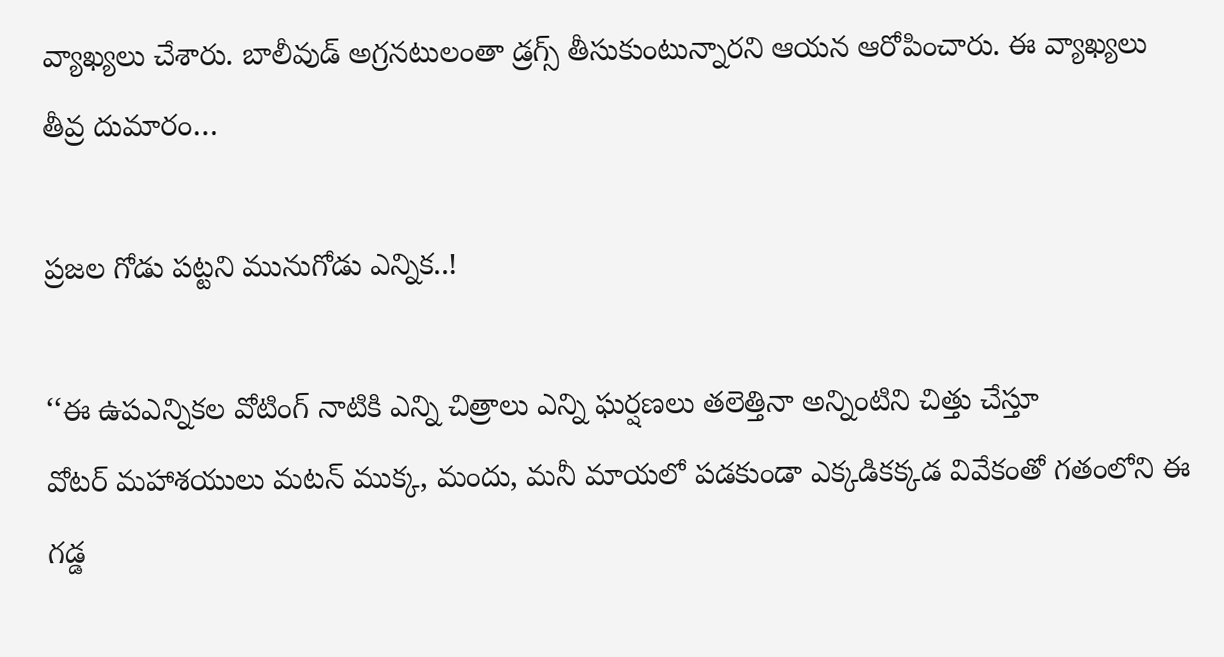వ్యాఖ్యలు చేశారు. బాలీవుడ్‌ అ‌గ్రనటులంతా డ్రగ్స్ ‌తీసుకుంటున్నారని ఆయన ఆరోపించారు. ఈ వ్యాఖ్యలు తీవ్ర దుమారం…

ప్రజల గోడు పట్టని మునుగోడు ఎన్నిక..!

‘‘ఈ ఉపఎన్నికల వోటింగ్‌ ‌నాటికి ఎన్ని చిత్రాలు ఎన్ని ఘర్షణలు తలెత్తినా అన్నింటిని చిత్తు చేస్తూ వోటర్‌ ‌మహాశయులు మటన్‌ ‌ముక్క, మందు, మనీ మాయలో పడకుండా ఎక్కడికక్కడ వివేకంతో గతంలోని ఈ గడ్డ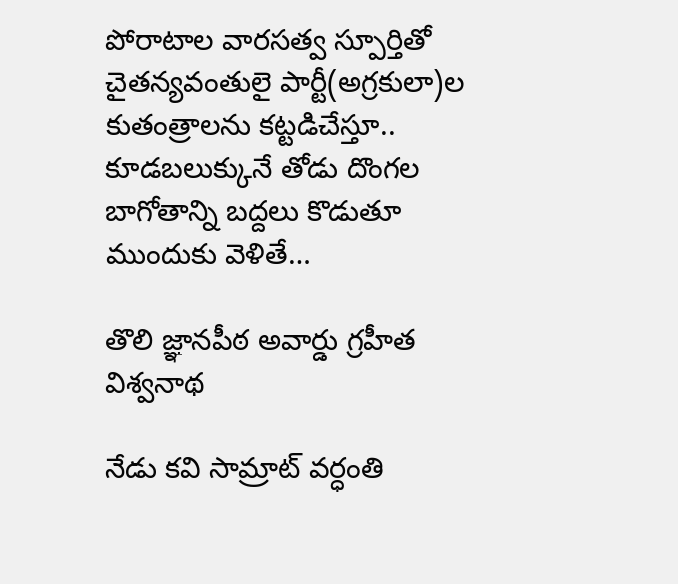పోరాటాల వారసత్వ స్పూర్తితో చైతన్యవంతులై పార్టీ(అగ్రకులా)ల కుతంత్రాలను కట్టడిచేస్తూ.. కూడబలుక్కునే తోడు దొంగల బాగోతాన్ని బద్దలు కొడుతూ ముందుకు వెళితే…

తొలి జ్ఞానపీఠ అవార్డు గ్రహీత విశ్వనాథ

నేడు కవి సామ్రాట్‌ ‌వర్ధంతి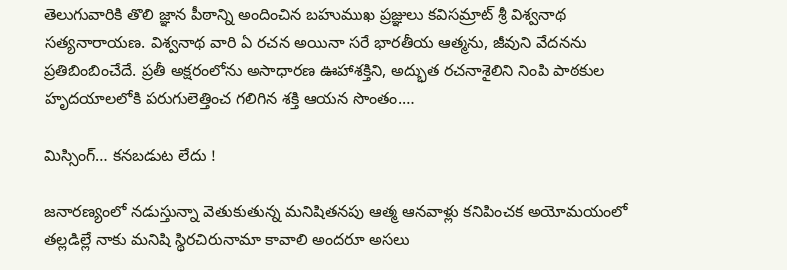తెలుగువారికి తొలి జ్ఞాన పీఠాన్ని అందించిన బహుముఖ ప్రజ్ఞులు కవిసమ్రాట్‌ ‌శ్రీ విశ్వనాథ సత్యనారాయణ. విశ్వనాథ వారి ఏ రచన అయినా సరే భారతీయ ఆత్మను, జీవుని వేదనను ప్రతిబింబించేదే. ప్రతీ అక్షరంలోను అసాధారణ ఊహాశక్తిని, అద్భుత రచనాశైలిని నింపి పాఠకుల హృదయాలలోకి పరుగులెత్తించ గలిగిన శక్తి ఆయన సొంతం.…

మిస్సింగ్‌… కనబడుట లేదు !

జనారణ్యంలో నడుస్తున్నా వెతుకుతున్న మనిషితనపు ఆత్మ ఆనవాళ్లు కనిపించక అయోమయంలో తల్లడిల్లే నాకు మనిషి స్థిరచిరునామా కావాలి అందరూ అసలు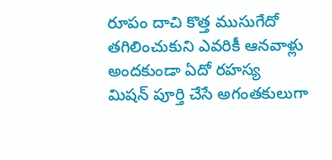రూపం దాచి కొత్త ముసుగేదో తగిలించుకుని ఎవరికీ ఆనవాళ్లు అందకుండా ఏదో రహస్య మిషన్‌ ‌పూర్తి చేసే అగంతకులుగా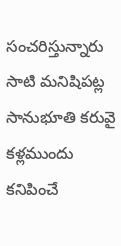సంచరిస్తున్నారు సాటి మనిషిపట్ల సానుభూతి కరువై కళ్లముందు కనిపించే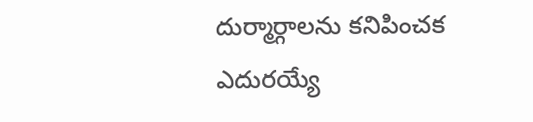దుర్మార్గాలను కనిపించక ఎదురయ్యే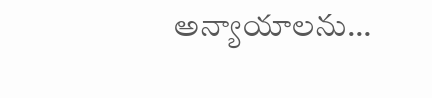అన్యాయాలను…